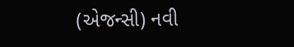(એજન્સી) નવી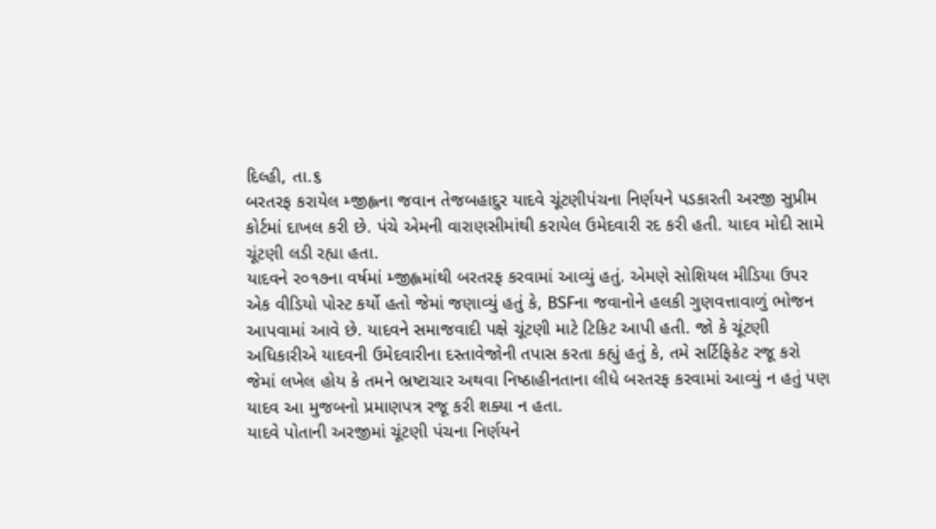દિલ્હી, તા.૬
બરતરફ કરાયેલ મ્જીહ્લના જવાન તેજબહાદુર યાદવે ચૂંટણીપંચના નિર્ણયને પડકારતી અરજી સુપ્રીમ કોર્ટમાં દાખલ કરી છે. પંચે એમની વારાણસીમાંથી કરાયેલ ઉમેદવારી રદ કરી હતી. યાદવ મોદી સામે ચૂંટણી લડી રહ્યા હતા.
યાદવને ર૦૧૭ના વર્ષમાં મ્જીહ્લમાંથી બરતરફ કરવામાં આવ્યું હતું. એમણે સોશિયલ મીડિયા ઉપર એક વીડિયો પોસ્ટ કર્યો હતો જેમાં જણાવ્યું હતું કે, BSFના જવાનોને હલકી ગુણવત્તાવાળું ભોજન આપવામાં આવે છે. યાદવને સમાજવાદી પક્ષે ચૂંટણી માટે ટિકિટ આપી હતી. જો કે ચૂંટણી અધિકારીએ યાદવની ઉમેદવારીના દસ્તાવેજોની તપાસ કરતા કહ્યું હતું કે, તમે સર્ટિફિકેટ રજૂ કરો જેમાં લખેલ હોય કે તમને ભ્રષ્ટાચાર અથવા નિષ્ઠાહીનતાના લીધે બરતરફ કરવામાં આવ્યું ન હતું પણ યાદવ આ મુજબનો પ્રમાણપત્ર રજૂ કરી શક્યા ન હતા.
યાદવે પોતાની અરજીમાં ચૂંટણી પંચના નિર્ણયને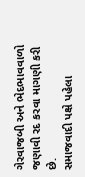ગેરવાજબી અને ભેદભાવવાળો જણાવી રદ કરવા માગણી કરી છે.
સમાજવાદી પક્ષે પહેલા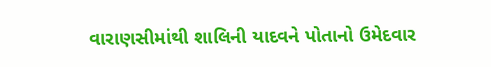વારાણસીમાંથી શાલિની યાદવને પોતાનો ઉમેદવાર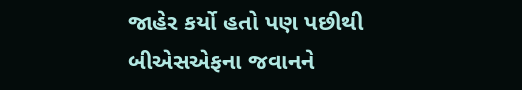જાહેર કર્યો હતો પણ પછીથી બીએસએફના જવાનને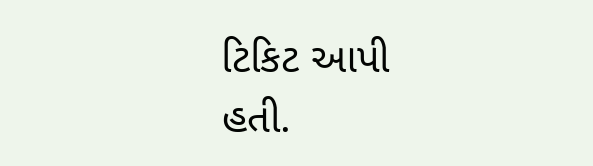ટિકિટ આપી હતી.